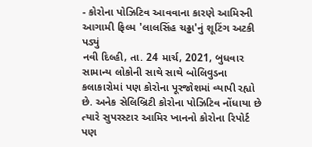- કોરોના પોઝિટિવ આવવાના કારણે આમિરની આગામી ફિલ્મ 'લાલસિંહ ચઢ્ઢા'નું શૂટિંગ અટકી પડ્યું
નવી દિલ્હી, તા. 24 માર્ચ, 2021, બુધવાર
સામાન્ય લોકોની સાથે સાથે બોલિવુડના કલાકારોમાં પણ કોરોના પૂરજોશમાં વ્યાપી રહ્યો છે. અનેક સેલિબ્રિટી કોરોના પોઝિટિવ નોંધાયા છે ત્યારે સુપરસ્ટાર આમિર ખાનનો કોરોના રિપોર્ટ પણ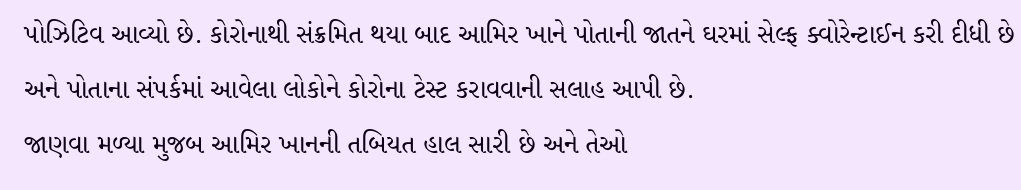પોઝિટિવ આવ્યો છે. કોરોનાથી સંક્રમિત થયા બાદ આમિર ખાને પોતાની જાતને ઘરમાં સેલ્ફ ક્વોરેન્ટાઈન કરી દીધી છે અને પોતાના સંપર્કમાં આવેલા લોકોને કોરોના ટેસ્ટ કરાવવાની સલાહ આપી છે.
જાણવા મળ્યા મુજબ આમિર ખાનની તબિયત હાલ સારી છે અને તેઓ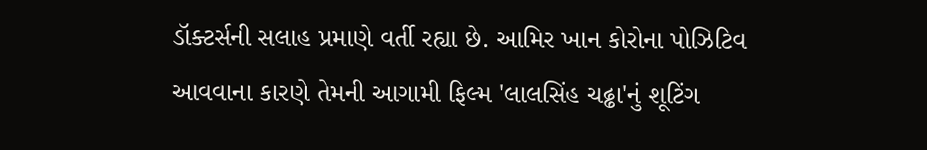ડૉક્ટર્સની સલાહ પ્રમાણે વર્તી રહ્યા છે. આમિર ખાન કોરોના પોઝિટિવ આવવાના કારણે તેમની આગામી ફિલ્મ 'લાલસિંહ ચઢ્ઢા'નું શૂટિંગ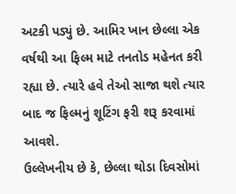અટકી પડ્યું છે. આમિર ખાન છેલ્લા એક વર્ષથી આ ફિલ્મ માટે તનતોડ મહેનત કરી રહ્યા છે. ત્યારે હવે તેઓ સાજા થશે ત્યાર બાદ જ ફિલ્મનું શૂટિંગ ફરી શરૂ કરવામાં આવશે.
ઉલ્લેખનીય છે કે, છેલ્લા થોડા દિવસોમાં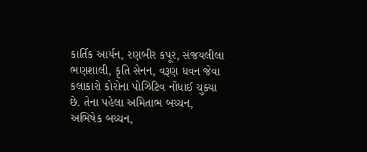કાર્તિક આર્યન, રણબીર કપૂર, સંજયલીલા ભણશાલી, કૃતિ સેનન, વરૂણ ધવન જેવા કલાકારો કોરોના પોઝિટિવ નોંધાઈ ચુક્યા છે. તેના પહેલા અમિતાભ બચ્ચન, અભિષેક બચ્ચન,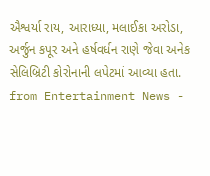ઐશ્વર્યા રાય, આરાધ્યા, મલાઈકા અરોડા, અર્જુન કપૂર અને હર્ષવર્ધન રાણે જેવા અનેક સેલિબ્રિટી કોરોનાની લપેટમાં આવ્યા હતા.
from Entertainment News -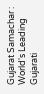Gujarat Samachar : World's Leading Gujarati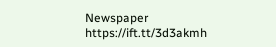Newspaper https://ift.tt/3d3akmh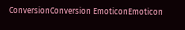ConversionConversion EmoticonEmoticon